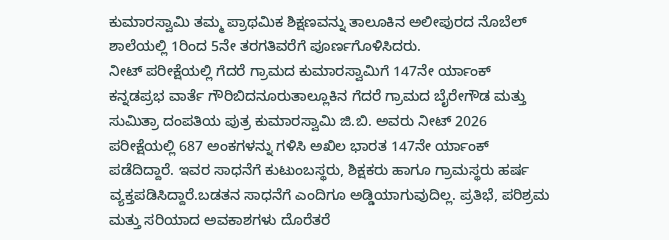ಕುಮಾರಸ್ವಾಮಿ ತಮ್ಮ ಪ್ರಾಥಮಿಕ ಶಿಕ್ಷಣವನ್ನು ತಾಲೂಕಿನ ಅಲೀಪುರದ ನೊಬೆಲ್ ಶಾಲೆಯಲ್ಲಿ 1ರಿಂದ 5ನೇ ತರಗತಿವರೆಗೆ ಪೂರ್ಣಗೊಳಿಸಿದರು.
ನೀಟ್ ಪರೀಕ್ಷೆಯಲ್ಲಿ ಗೆದರೆ ಗ್ರಾಮದ ಕುಮಾರಸ್ವಾಮಿಗೆ 147ನೇ ರ್ಯಾಂಕ್
ಕನ್ನಡಪ್ರಭ ವಾರ್ತೆ ಗೌರಿಬಿದನೂರುತಾಲ್ಲೂಕಿನ ಗೆದರೆ ಗ್ರಾಮದ ಬೈರೇಗೌಡ ಮತ್ತು ಸುಮಿತ್ರಾ ದಂಪತಿಯ ಪುತ್ರ ಕುಮಾರಸ್ವಾಮಿ ಜಿ.ಬಿ. ಅವರು ನೀಟ್ 2026 ಪರೀಕ್ಷೆಯಲ್ಲಿ 687 ಅಂಕಗಳನ್ನು ಗಳಿಸಿ ಅಖಿಲ ಭಾರತ 147ನೇ ರ್ಯಾಂಕ್ ಪಡೆದಿದ್ದಾರೆ. ಇವರ ಸಾಧನೆಗೆ ಕುಟುಂಬಸ್ಥರು, ಶಿಕ್ಷಕರು ಹಾಗೂ ಗ್ರಾಮಸ್ಥರು ಹರ್ಷ ವ್ಯಕ್ತಪಡಿಸಿದ್ದಾರೆ.ಬಡತನ ಸಾಧನೆಗೆ ಎಂದಿಗೂ ಅಡ್ಡಿಯಾಗುವುದಿಲ್ಲ. ಪ್ರತಿಭೆ, ಪರಿಶ್ರಮ ಮತ್ತು ಸರಿಯಾದ ಅವಕಾಶಗಳು ದೊರೆತರೆ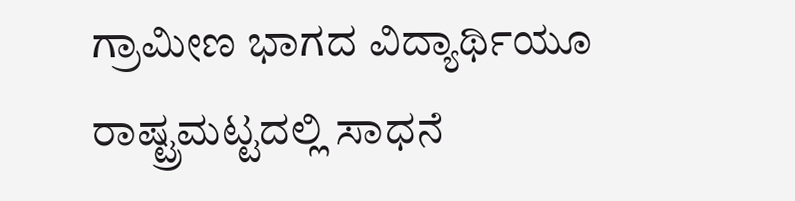ಗ್ರಾಮೀಣ ಭಾಗದ ವಿದ್ಯಾರ್ಥಿಯೂ ರಾಷ್ಟ್ರಮಟ್ಟದಲ್ಲಿ ಸಾಧನೆ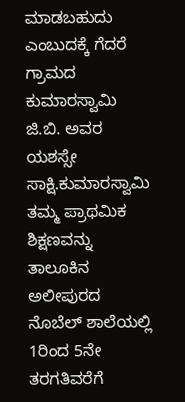ಮಾಡಬಹುದು ಎಂಬುದಕ್ಕೆ ಗೆದರೆ ಗ್ರಾಮದ ಕುಮಾರಸ್ವಾಮಿ ಜಿ.ಬಿ. ಅವರ ಯಶಸ್ಸೇ ಸಾಕ್ಷಿ.ಕುಮಾರಸ್ವಾಮಿ ತಮ್ಮ ಪ್ರಾಥಮಿಕ ಶಿಕ್ಷಣವನ್ನು ತಾಲೂಕಿನ ಅಲೀಪುರದ ನೊಬೆಲ್ ಶಾಲೆಯಲ್ಲಿ 1ರಿಂದ 5ನೇ ತರಗತಿವರೆಗೆ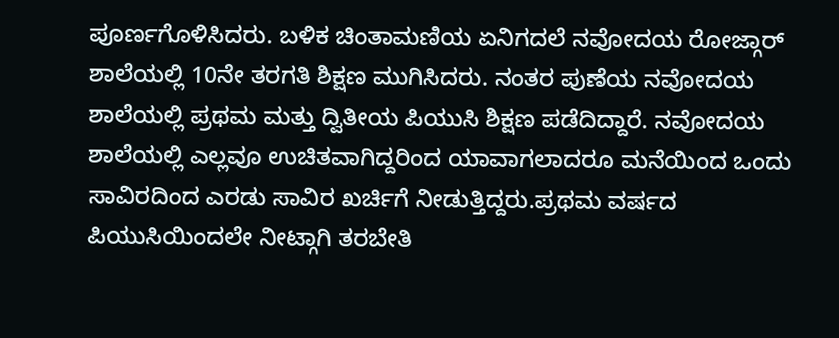ಪೂರ್ಣಗೊಳಿಸಿದರು. ಬಳಿಕ ಚಿಂತಾಮಣಿಯ ಏನಿಗದಲೆ ನವೋದಯ ರೋಜ್ಗಾರ್ ಶಾಲೆಯಲ್ಲಿ 10ನೇ ತರಗತಿ ಶಿಕ್ಷಣ ಮುಗಿಸಿದರು. ನಂತರ ಪುಣೆಯ ನವೋದಯ ಶಾಲೆಯಲ್ಲಿ ಪ್ರಥಮ ಮತ್ತು ದ್ವಿತೀಯ ಪಿಯುಸಿ ಶಿಕ್ಷಣ ಪಡೆದಿದ್ದಾರೆ. ನವೋದಯ ಶಾಲೆಯಲ್ಲಿ ಎಲ್ಲವೂ ಉಚಿತವಾಗಿದ್ದರಿಂದ ಯಾವಾಗಲಾದರೂ ಮನೆಯಿಂದ ಒಂದು ಸಾವಿರದಿಂದ ಎರಡು ಸಾವಿರ ಖರ್ಚಿಗೆ ನೀಡುತ್ತಿದ್ದರು.ಪ್ರಥಮ ವರ್ಷದ ಪಿಯುಸಿಯಿಂದಲೇ ನೀಟ್ಗಾಗಿ ತರಬೇತಿ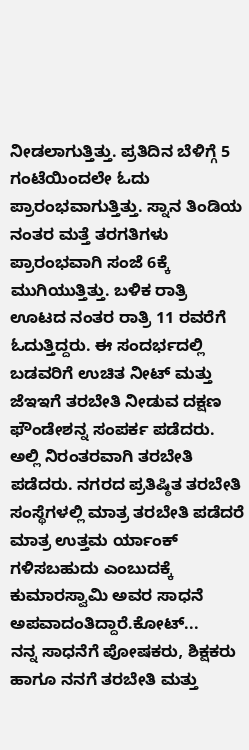ನೀಡಲಾಗುತ್ತಿತ್ತು. ಪ್ರತಿದಿನ ಬೆಳಿಗ್ಗೆ 5 ಗಂಟೆಯಿಂದಲೇ ಓದು ಪ್ರಾರಂಭವಾಗುತ್ತಿತ್ತು. ಸ್ನಾನ ತಿಂಡಿಯ ನಂತರ ಮತ್ತೆ ತರಗತಿಗಳು ಪ್ರಾರಂಭವಾಗಿ ಸಂಜೆ 6ಕ್ಕೆ ಮುಗಿಯುತ್ತಿತ್ತು. ಬಳಿಕ ರಾತ್ರಿ ಊಟದ ನಂತರ ರಾತ್ರಿ 11 ರವರೆಗೆ ಓದುತ್ತಿದ್ದರು. ಈ ಸಂದರ್ಭದಲ್ಲಿ ಬಡವರಿಗೆ ಉಚಿತ ನೀಟ್ ಮತ್ತು ಜೆಇಇಗೆ ತರಬೇತಿ ನೀಡುವ ದಕ್ಷಣ ಫೌಂಡೇಶನ್ನ ಸಂಪರ್ಕ ಪಡೆದರು. ಅಲ್ಲಿ ನಿರಂತರವಾಗಿ ತರಬೇತಿ ಪಡೆದರು. ನಗರದ ಪ್ರತಿಷ್ಠಿತ ತರಬೇತಿ ಸಂಸ್ಥೆಗಳಲ್ಲಿ ಮಾತ್ರ ತರಬೇತಿ ಪಡೆದರೆ ಮಾತ್ರ ಉತ್ತಮ ರ್ಯಾಂಕ್ ಗಳಿಸಬಹುದು ಎಂಬುದಕ್ಕೆ ಕುಮಾರಸ್ವಾಮಿ ಅವರ ಸಾಧನೆ ಅಪವಾದಂತಿದ್ದಾರೆ.ಕೋಟ್...
ನನ್ನ ಸಾಧನೆಗೆ ಪೋಷಕರು, ಶಿಕ್ಷಕರು ಹಾಗೂ ನನಗೆ ತರಬೇತಿ ಮತ್ತು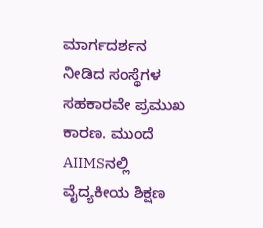ಮಾರ್ಗದರ್ಶನ ನೀಡಿದ ಸಂಸ್ಥೆಗಳ ಸಹಕಾರವೇ ಪ್ರಮುಖ ಕಾರಣ. ಮುಂದೆ AIIMSನಲ್ಲಿ ವೈದ್ಯಕೀಯ ಶಿಕ್ಷಣ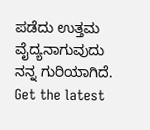ಪಡೆದು ಉತ್ತಮ ವೈದ್ಯನಾಗುವುದು ನನ್ನ ಗುರಿಯಾಗಿದೆ.
Get the latest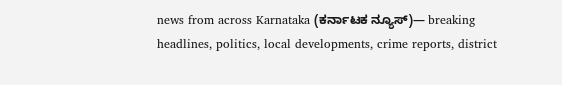news from across Karnataka (ಕರ್ನಾಟಕ ನ್ಯೂಸ್)— breaking headlines, politics, local developments, crime reports, district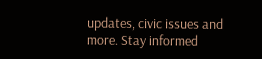updates, civic issues and more. Stay informed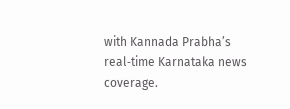with Kannada Prabha’s real‑time Karnataka news coverage.